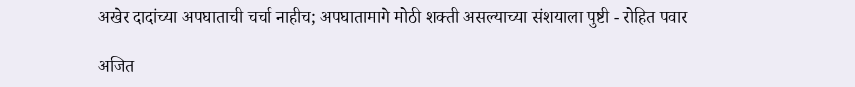अखेर दादांच्या अपघाताची चर्चा नाहीच; अपघातामागे मोठी शक्ती असल्याच्या संशयाला पुष्टी - रोहित पवार

अजित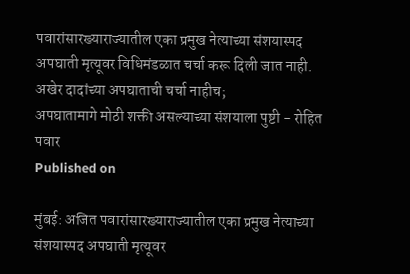पवारांसारख्याराज्यातील एका प्रमुख नेत्याच्या संशयास्पद अपघाती मृत्यूवर विधिमंडळात चर्चा करू दिली जात नाही.
अखेर दादांच्या अपघाताची चर्चा नाहीच;
अपघातामागे मोठी शक्ती असल्याच्या संशयाला पुष्टी - रोहित पवार
Published on

मुंबई: अजित पवारांसारख्याराज्यातील एका प्रमुख नेत्याच्या संशयास्पद अपघाती मृत्यूवर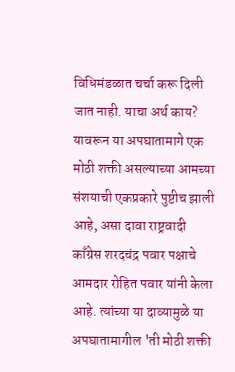विधिमंडळात चर्चा करू दिली जात नाही. याचा अर्थ काय? यावरून या अपघातामागे एक मोठी शक्ती असल्याच्या आमच्या संशयाची एकप्रकारे पुष्टीच झाली आहे, असा दावा राष्ट्रवादी काँग्रेस शरदचंद्र पवार पक्षाचे आमदार रोहित पवार यांनी केला आहे. त्यांच्या या दाव्यामुळे या अपघातामागील 'ती मोठी शक्ती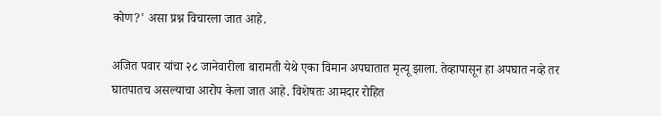कोण?' असा प्रश्न विचारला जात आहे.

अजित पवार यांचा २८ जानेवारीला बारामती येथे एका विमान अपघातात मृत्यू झाला. तेव्हापासून हा अपघात नव्हे तर घातपातच असल्याचा आरोप केला जात आहे. विशेषतः आमदार रोहित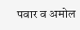पवार व अमोल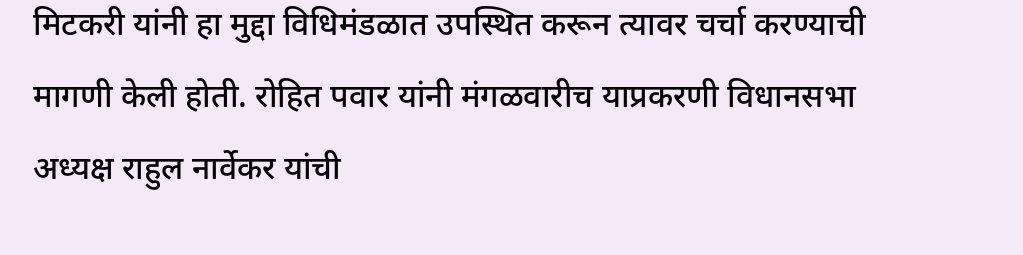मिटकरी यांनी हा मुद्दा विधिमंडळात उपस्थित करून त्यावर चर्चा करण्याची मागणी केली होती. रोहित पवार यांनी मंगळवारीच याप्रकरणी विधानसभा अध्यक्ष राहुल नार्वेकर यांची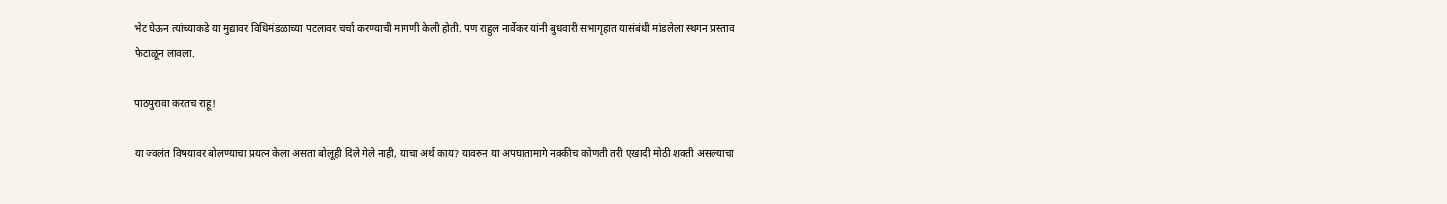भेट घेऊन त्यांच्याकडे या मुद्यावर विधिमंडळाच्या पटलावर चर्चा करण्याची मागणी केली होती. पण राहुल नार्वेकर यांनी बुधवारी सभागृहात यासंबंधी मांडलेला स्थगन प्रस्ताव फेटाळून लावला.

पाठपुरावा करतच राहू!

या ज्वलंत विषयावर बोलण्याचा प्रयत्न केला असता बोलूही दिले गेले नाही, याचा अर्थ काय? यावरुन या अपघातामागे नक्कीच कोणती तरी एखादी मोठी शक्ती असल्याचा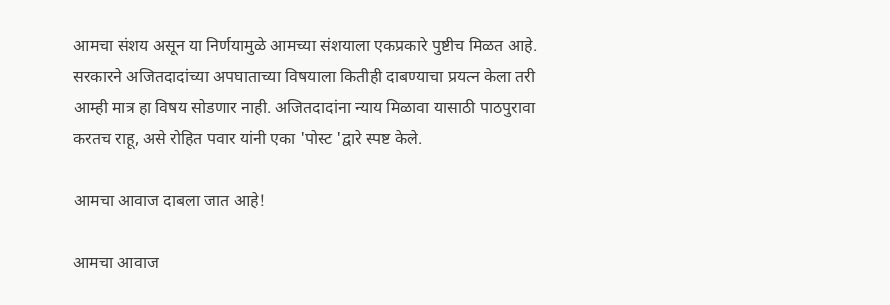आमचा संशय असून या निर्णयामुळे आमच्या संशयाला एकप्रकारे पुष्टीच मिळत आहे. सरकारने अजितदादांच्या अपघाताच्या विषयाला कितीही दाबण्याचा प्रयत्न केला तरी आम्ही मात्र हा विषय सोडणार नाही. अजितदादांना न्याय मिळावा यासाठी पाठपुरावा करतच राहू, असे रोहित पवार यांनी एका 'पोस्ट 'द्वारे स्पष्ट केले.

आमचा आवाज दाबला जात आहे!

आमचा आवाज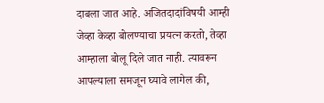दाबला जात आहे. अजितदादांविषयी आम्ही जेव्हा केव्हा बोलण्याचा प्रयत्न करतो, तेव्हा आम्हाला बोलू दिले जात नाही. त्यावरून आपल्याला समजून घ्यावे लागेल की,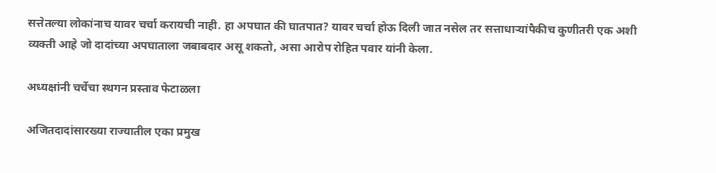सत्तेतल्या लोकांनाच यावर चर्चा करायची नाही. हा अपघात की घातपात? यावर चर्चा होऊ दिली जात नसेल तर सत्ताधाऱ्यांपैकीच कुणीतरी एक अशी व्यक्ती आहे जो दादांच्या अपघाताला जबाबदार असू शकतो, असा आरोप रोहित पवार यांनी केला.

अध्यक्षांनी चर्चेचा स्थगन प्रस्ताव फेटाळला

अजितदादांसारख्या राज्यातील एका प्रमुख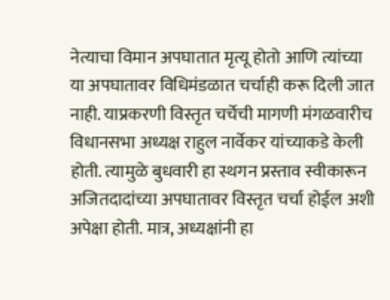नेत्याचा विमान अपघातात मृत्यू होतो आणि त्यांच्या या अपघातावर विधिमंडळात चर्चाही करू दिली जात नाही. याप्रकरणी विस्तृत चर्चेची मागणी मंगळवारीच विधानसभा अध्यक्ष राहुल नार्वेकर यांच्याकडे केली होती. त्यामुळे बुधवारी हा स्थगन प्रस्ताव स्वीकारून अजितदादांच्या अपघातावर विस्तृत चर्चा होईल अशी अपेक्षा होती. मात्र, अध्यक्षांनी हा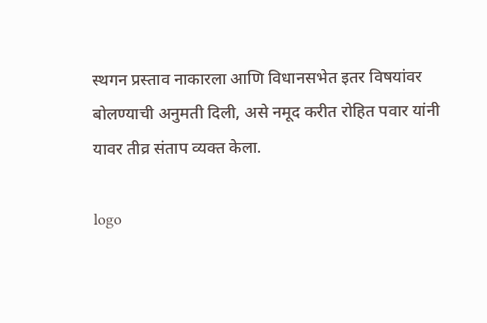स्थगन प्रस्ताव नाकारला आणि विधानसभेत इतर विषयांवर बोलण्याची अनुमती दिली, असे नमूद करीत रोहित पवार यांनी यावर तीव्र संताप व्यक्त केला.

logo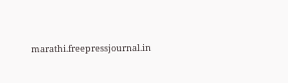marathi.freepressjournal.in